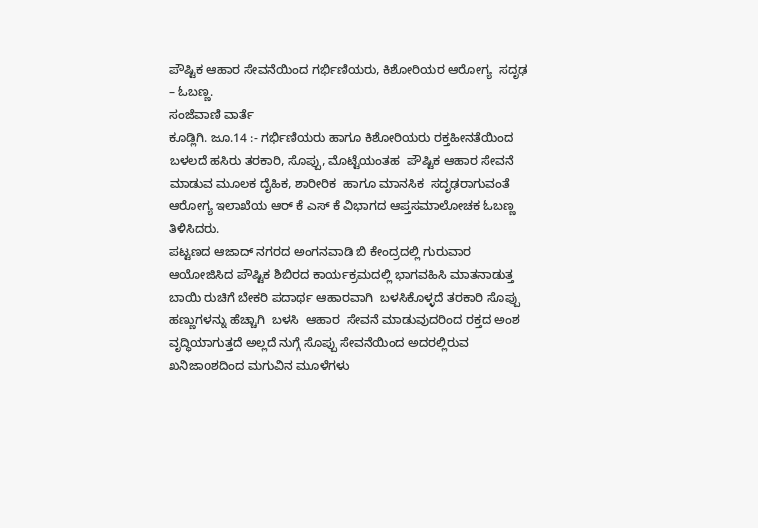ಪೌಷ್ಟಿಕ ಆಹಾರ ಸೇವನೆಯಿಂದ ಗರ್ಭಿಣಿಯರು, ಕಿಶೋರಿಯರ ಆರೋಗ್ಯ  ಸದೃಢ – ಓಬಣ್ಣ.
ಸಂಜೆವಾಣಿ ವಾರ್ತೆ
ಕೂಡ್ಲಿಗಿ. ಜೂ.14 :- ಗರ್ಭಿಣಿಯರು ಹಾಗೂ ಕಿಶೋರಿಯರು ರಕ್ತಹೀನತೆಯಿಂದ ಬಳಲದೆ ಹಸಿರು ತರಕಾರಿ, ಸೊಪ್ಪು, ಮೊಟ್ಟೆಯಂತಹ  ಪೌಷ್ಟಿಕ ಆಹಾರ ಸೇವನೆ ಮಾಡುವ ಮೂಲಕ ದೈಹಿಕ, ಶಾರೀರಿಕ  ಹಾಗೂ ಮಾನಸಿಕ  ಸದೃಢರಾಗುವಂತೆ ಆರೋಗ್ಯ ಇಲಾಖೆಯ ಆರ್ ಕೆ ಎಸ್ ಕೆ ವಿಭಾಗದ ಆಪ್ತಸಮಾಲೋಚಕ ಓಬಣ್ಣ ತಿಳಿಸಿದರು.
ಪಟ್ಟಣದ ಆಜಾದ್ ನಗರದ ಅಂಗನವಾಡಿ ಬಿ ಕೇಂದ್ರದಲ್ಲಿ ಗುರುವಾರ  ಆಯೋಜಿಸಿದ ಪೌಷ್ಟಿಕ ಶಿಬಿರದ ಕಾರ್ಯಕ್ರಮದಲ್ಲಿ ಭಾಗವಹಿಸಿ ಮಾತನಾಡುತ್ತ ಬಾಯಿ ರುಚಿಗೆ ಬೇಕರಿ ಪದಾರ್ಥ ಆಹಾರವಾಗಿ  ಬಳಸಿಕೊಳ್ಳದೆ ತರಕಾರಿ ಸೊಪ್ಪು ಹಣ್ಣುಗಳನ್ನು ಹೆಚ್ಚಾಗಿ  ಬಳಸಿ  ಆಹಾರ  ಸೇವನೆ ಮಾಡುವುದರಿಂದ ರಕ್ತದ ಅಂಶ ವೃದ್ಧಿಯಾಗುತ್ತದೆ ಅಲ್ಲದೆ ನುಗ್ಗೆ ಸೊಪ್ಪು ಸೇವನೆಯಿಂದ ಅದರಲ್ಲಿರುವ ಖನಿಜಾoಶದಿಂದ ಮಗುವಿನ ಮೂಳೆಗಳು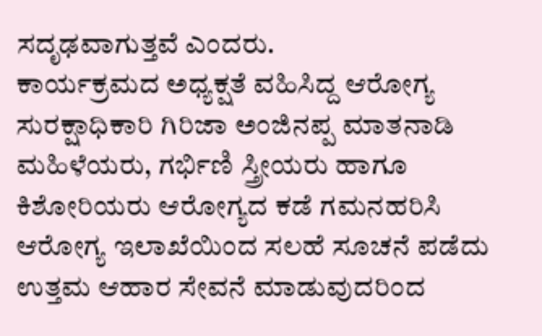ಸದೃಢವಾಗುತ್ತವೆ ಎಂದರು.
ಕಾರ್ಯಕ್ರಮದ ಅಧ್ಯಕ್ಷತೆ ವಹಿಸಿದ್ದ ಆರೋಗ್ಯ ಸುರಕ್ಷಾಧಿಕಾರಿ ಗಿರಿಜಾ ಅಂಜಿನಪ್ಪ ಮಾತನಾಡಿ ಮಹಿಳೆಯರು, ಗರ್ಭಿಣಿ ಸ್ತ್ರೀಯರು ಹಾಗೂ ಕಿಶೋರಿಯರು ಆರೋಗ್ಯದ ಕಡೆ ಗಮನಹರಿಸಿ ಆರೋಗ್ಯ ಇಲಾಖೆಯಿಂದ ಸಲಹೆ ಸೂಚನೆ ಪಡೆದು  ಉತ್ತಮ ಆಹಾರ ಸೇವನೆ ಮಾಡುವುದರಿಂದ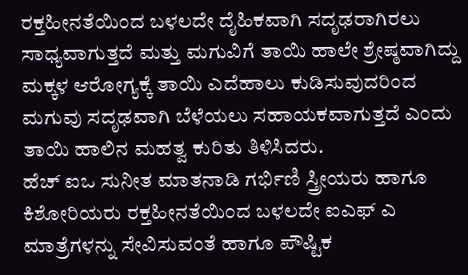ರಕ್ತಹೀನತೆಯಿಂದ ಬಳಲದೇ ದೈಹಿಕವಾಗಿ ಸದೃಢರಾಗಿರಲು ಸಾಧ್ಯವಾಗುತ್ತದೆ ಮತ್ತು ಮಗುವಿಗೆ ತಾಯಿ ಹಾಲೇ ಶ್ರೇಷ್ಠವಾಗಿದ್ದು ಮಕ್ಕಳ ಆರೋಗ್ಯಕ್ಕೆ ತಾಯಿ ಎದೆಹಾಲು ಕುಡಿಸುವುದರಿಂದ ಮಗುವು ಸದೃಢವಾಗಿ ಬೆಳೆಯಲು ಸಹಾಯಕವಾಗುತ್ತದೆ ಎಂದು ತಾಯಿ ಹಾಲಿನ ಮಹತ್ವ ಕುರಿತು ತಿಳಿಸಿದರು.
ಹೆಚ್ ಐಒ ಸುನೀತ ಮಾತನಾಡಿ ಗರ್ಭಿಣಿ ಸ್ತ್ರೀಯರು ಹಾಗೂ ಕಿಶೋರಿಯರು ರಕ್ತಹೀನತೆಯಿಂದ ಬಳಲದೇ ಐಎಫ್ ಎ ಮಾತ್ರೆಗಳನ್ನು ಸೇವಿಸುವಂತೆ ಹಾಗೂ ಪೌಷ್ಟಿಕ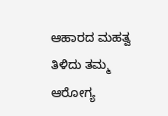ಆಹಾರದ ಮಹತ್ವ ತಿಳಿದು ತಮ್ಮ ಆರೋಗ್ಯ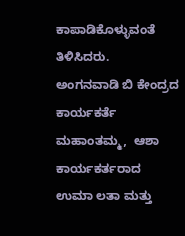ಕಾಪಾಡಿಕೊಳ್ಳುವಂತೆ ತಿಳಿಸಿದರು.
ಅಂಗನವಾಡಿ ಬಿ ಕೇಂದ್ರದ ಕಾರ್ಯಕರ್ತೆ ಮಹಾಂತಮ್ಮ,  ಆಶಾ ಕಾರ್ಯಕರ್ತರಾದ   ಉಮಾ ಲತಾ ಮತ್ತು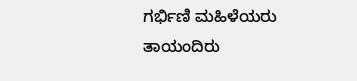ಗರ್ಭಿಣಿ ಮಹಿಳೆಯರು ತಾಯಂದಿರು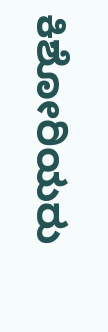ಕಿಶೋರಿಯರು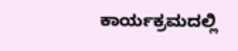ಕಾರ್ಯಕ್ರಮದಲ್ಲಿ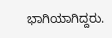ಭಾಗಿಯಾಗಿದ್ದರು.